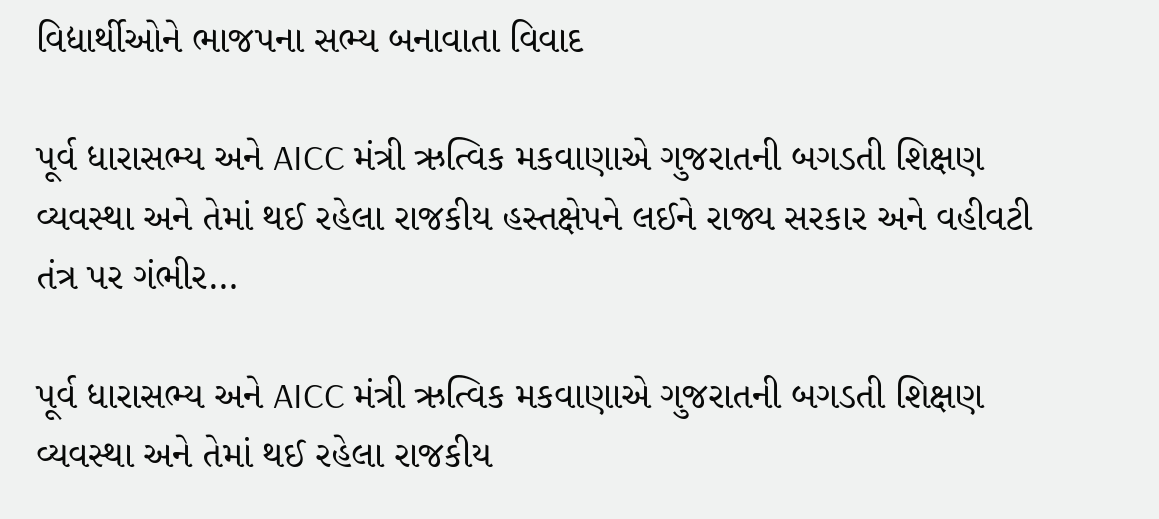વિદ્યાર્થીઓને ભાજપના સભ્ય બનાવાતા વિવાદ

પૂર્વ ધારાસભ્ય અને AICC મંત્રી ઋત્વિક મકવાણાએ ગુજરાતની બગડતી શિક્ષણ વ્યવસ્થા અને તેમાં થઈ રહેલા રાજકીય હસ્તક્ષેપને લઈને રાજ્ય સરકાર અને વહીવટી તંત્ર પર ગંભીર…

પૂર્વ ધારાસભ્ય અને AICC મંત્રી ઋત્વિક મકવાણાએ ગુજરાતની બગડતી શિક્ષણ વ્યવસ્થા અને તેમાં થઈ રહેલા રાજકીય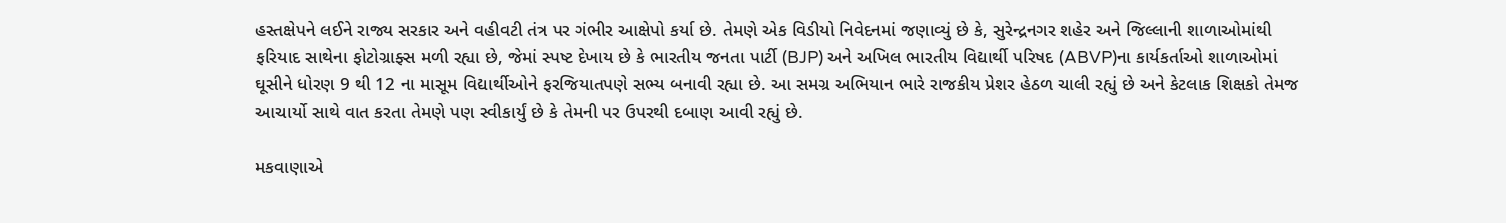હસ્તક્ષેપને લઈને રાજ્ય સરકાર અને વહીવટી તંત્ર પર ગંભીર આક્ષેપો કર્યા છે. તેમણે એક વિડીયો નિવેદનમાં જણાવ્યું છે કે, સુરેન્દ્રનગર શહેર અને જિલ્લાની શાળાઓમાંથી ફરિયાદ સાથેના ફોટોગ્રાફ્સ મળી રહ્યા છે, જેમાં સ્પષ્ટ દેખાય છે કે ભારતીય જનતા પાર્ટી (BJP) અને અખિલ ભારતીય વિદ્યાર્થી પરિષદ (ABVP)ના કાર્યકર્તાઓ શાળાઓમાં ઘૂસીને ધોરણ 9 થી 12 ના માસૂમ વિદ્યાર્થીઓને ફરજિયાતપણે સભ્ય બનાવી રહ્યા છે. આ સમગ્ર અભિયાન ભારે રાજકીય પ્રેશર હેઠળ ચાલી રહ્યું છે અને કેટલાક શિક્ષકો તેમજ આચાર્યો સાથે વાત કરતા તેમણે પણ સ્વીકાર્યું છે કે તેમની પર ઉપરથી દબાણ આવી રહ્યું છે.

મકવાણાએ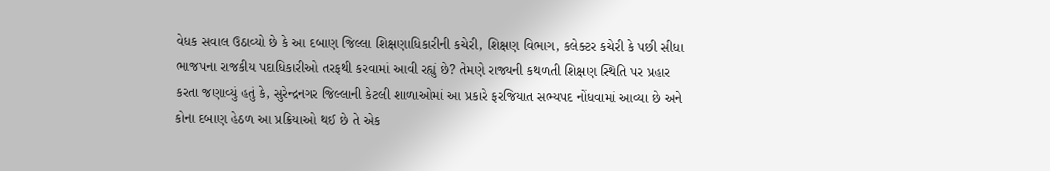વેધક સવાલ ઉઠાવ્યો છે કે આ દબાણ જિલ્લા શિક્ષણાધિકારીની કચેરી, શિક્ષણ વિભાગ, કલેક્ટર કચેરી કે પછી સીધા ભાજપના રાજકીય પદાધિકારીઓ તરફથી કરવામાં આવી રહ્યું છે? તેમણે રાજ્યની કથળતી શિક્ષણ સ્થિતિ પર પ્રહાર કરતા જણાવ્યું હતું કે, સુરેન્દ્રનગર જિલ્લાની કેટલી શાળાઓમાં આ પ્રકારે ફરજિયાત સભ્યપદ નોંધવામાં આવ્યા છે અને કોના દબાણ હેઠળ આ પ્રક્રિયાઓ થઈ છે તે એક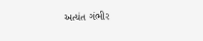અત્યંત ગંભીર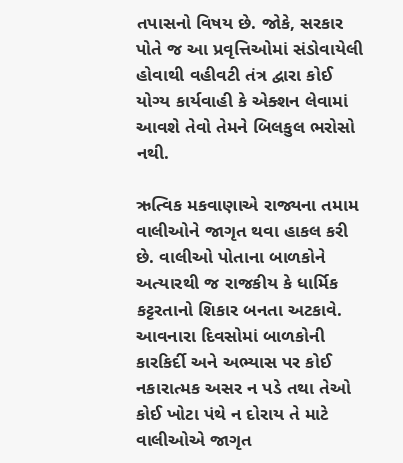તપાસનો વિષય છે. જોકે, સરકાર પોતે જ આ પ્રવૃત્તિઓમાં સંડોવાયેલી હોવાથી વહીવટી તંત્ર દ્વારા કોઈ યોગ્ય કાર્યવાહી કે એક્શન લેવામાં આવશે તેવો તેમને બિલકુલ ભરોસો નથી.

ઋત્વિક મકવાણાએ રાજ્યના તમામ વાલીઓને જાગૃત થવા હાકલ કરી છે. વાલીઓ પોતાના બાળકોને અત્યારથી જ રાજકીય કે ધાર્મિક કટ્ટરતાનો શિકાર બનતા અટકાવે. આવનારા દિવસોમાં બાળકોની કારકિર્દી અને અભ્યાસ પર કોઈ નકારાત્મક અસર ન પડે તથા તેઓ કોઈ ખોટા પંથે ન દોરાય તે માટે વાલીઓએ જાગૃત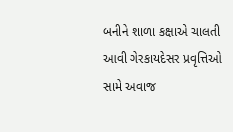બનીને શાળા કક્ષાએ ચાલતી આવી ગેરકાયદેસર પ્રવૃત્તિઓ સામે અવાજ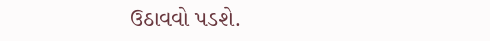ઉઠાવવો પડશે.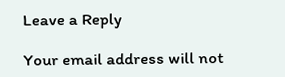Leave a Reply

Your email address will not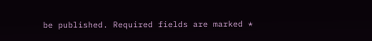be published. Required fields are marked *